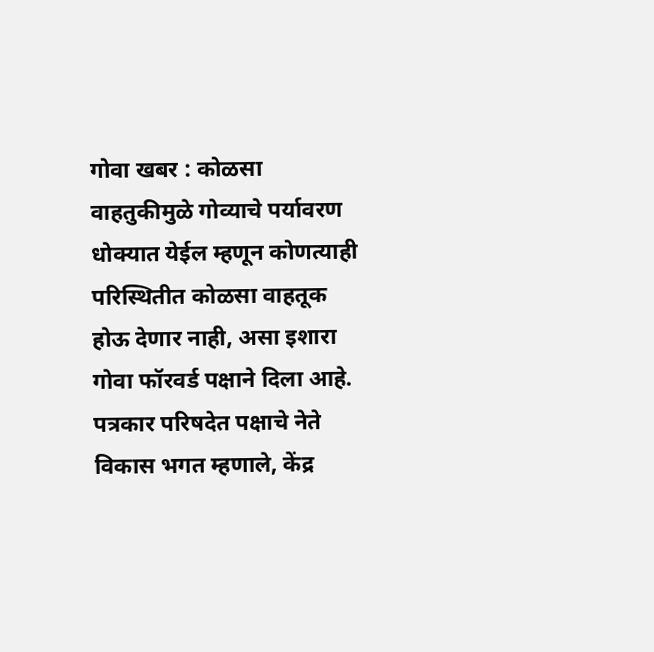गोवा खबर : कोळसा वाहतुकीमुळे गोव्याचे पर्यावरण धोक्यात येईल म्हणून कोणत्याही परिस्थितीत कोळसा वाहतूक होऊ देणार नाही, असा इशारा गोवा फॉरवर्ड पक्षाने दिला आहे.
पत्रकार परिषदेत पक्षाचे नेते विकास भगत म्हणाले, केंद्र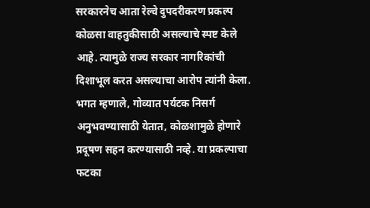सरकारनेच आता रेल्वे दुपदरीकरण प्रकल्प कोळसा वाहतुकीसाठी असल्याचे स्पष्ट केले आहे. त्यामुळे राज्य सरकार नागरिकांची दिशाभूल करत असल्याचा आरोप त्यांनी केला.
भगत म्हणाले, गोव्यात पर्यटक निसर्ग अनुभवण्यासाठी येतात, कोळशामुळे होणारे प्रदूषण सहन करण्यासाठी नव्हे. या प्रकल्पाचा फटका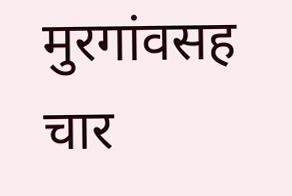मुरगांवसह चार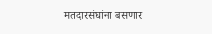मतदारसंघांना बसणार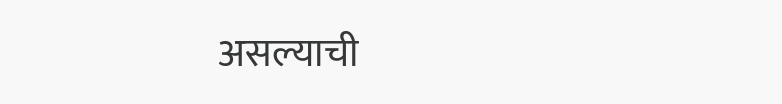असल्याची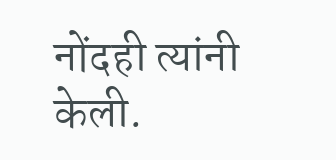नोंदही त्यांनी केली.